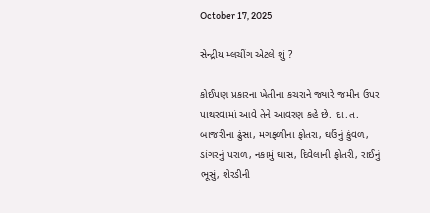October 17, 2025

સેન્દ્રીય મ્લચીંગ એટલે શું ?

કોઈપણ પ્રકારના ખેતીના કચરાને જ્યારે જમીન ઉપર પાથરવામાં આવે તેને આવરણ કહે છે. દા.ત. બાજરીના ઢુંસા, મગફ્ળીના ફોતરા, ઘઉંનું કુંવળ, ડાંગરનું પરાળ, નકામું ઘાસ, દિવેલાની ફોતરી, રાઈનું ભૂસું, શેરડીની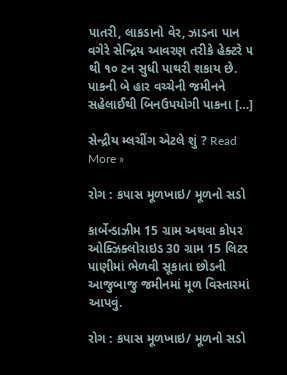પાતરી, લાકડાનો વેર, ઝાડના પાન વગેરે સેન્દ્રિય આવરણ તરીકે હેક્ટરે ૫ થી ૧૦ ટન સુધી પાથરી શકાય છે. પાકની બે હાર વચ્ચેની જમીનને સહેલાઈથી બિનઉપયોગી પાકના […]

સેન્દ્રીય મ્લચીંગ એટલે શું ? Read More »

રોગ : કપાસ મૂળખાઇ/ મૂળનો સડો

કાર્બેન્ડાઝીમ 15 ગ્રામ અથવા કોપર ઓક્ઝિક્લોરાઇડ 30 ગ્રામ 15 લિટર પાણીમાં ભેળવી સૂકાતા છોડની આજુબાજુ જમીનમાં મૂળ વિસ્તારમાં આપવું.

રોગ : કપાસ મૂળખાઇ/ મૂળનો સડો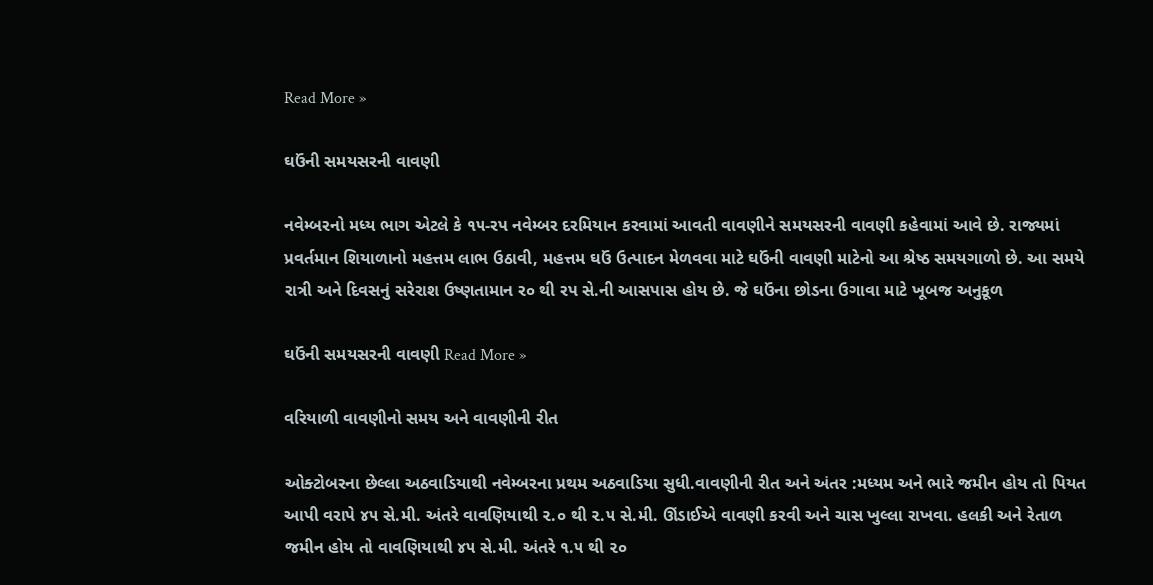Read More »

ઘઉંની સમયસરની વાવણી

નવેમ્બરનો મધ્ય ભાગ એટલે કે ૧૫-રપ નવેમ્બર દરમિયાન કરવામાં આવતી વાવણીને સમયસરની વાવણી કહેવામાં આવે છે. રાજ્યમાં પ્રવર્તમાન શિયાળાનો મહત્તમ લાભ ઉઠાવી, મહત્તમ ઘઉં ઉત્પાદન મેળવવા માટે ઘઉંની વાવણી માટેનો આ શ્રેષ્ઠ સમયગાળો છે. આ સમયે રાત્રી અને દિવસનું સરેરાશ ઉષ્ણતામાન ર૦ થી રપ સે.ની આસપાસ હોય છે. જે ઘઉંના છોડના ઉગાવા માટે ખૂબજ અનુકૂળ

ઘઉંની સમયસરની વાવણી Read More »

વરિયાળી વાવણીનો સમય અને વાવણીની રીત

ઓક્ટોબરના છેલ્લા અઠવાડિયાથી નવેમ્બરના પ્રથમ અઠવાડિયા સુધી.વાવણીની રીત અને અંતર :મધ્યમ અને ભારે જમીન હોય તો પિયત આપી વરાપે ૪૫ સે.મી. અંતરે વાવણિયાથી ૨.૦ થી ૨.૫ સે.મી. ઊંડાઈએ વાવણી કરવી અને ચાસ ખુલ્લા રાખવા. હલકી અને રેતાળ જમીન હોય તો વાવણિયાથી ૪૫ સે.મી. અંતરે ૧.૫ થી ૨૦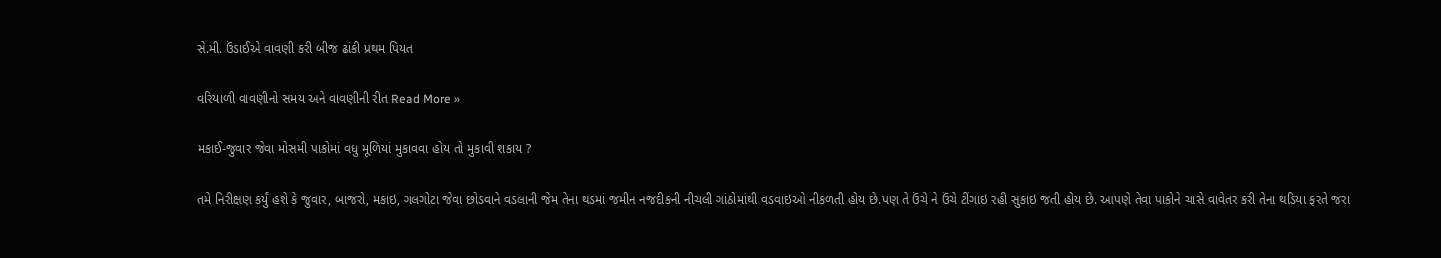સે.મી. ઉંડાઈએ વાવણી કરી બીજ ઢાંકી પ્રથમ પિયત

વરિયાળી વાવણીનો સમય અને વાવણીની રીત Read More »

મકાઈ-જુવાર જેવા મોસમી પાકોમાં વધુ મૂળિયાં મુકાવવા હોય તો મુકાવી શકાય ?

તમે નિરીક્ષણ કર્યું હશે કે જુવાર, બાજરો, મકાઇ, ગલગોટા જેવા છોડવાને વડલાની જેમ તેના થડમાં જમીન નજદીકની નીચલી ગાંઠોમાંથી વડવાઇઓ નીકળતી હોય છે.પણ તે ઉંચે ને ઉંચે ટીંગાઇ રહી સુકાઇ જતી હોય છે. આપણે તેવા પાકોને ચાસે વાવેતર કરી તેના થડિયા ફરતે જરા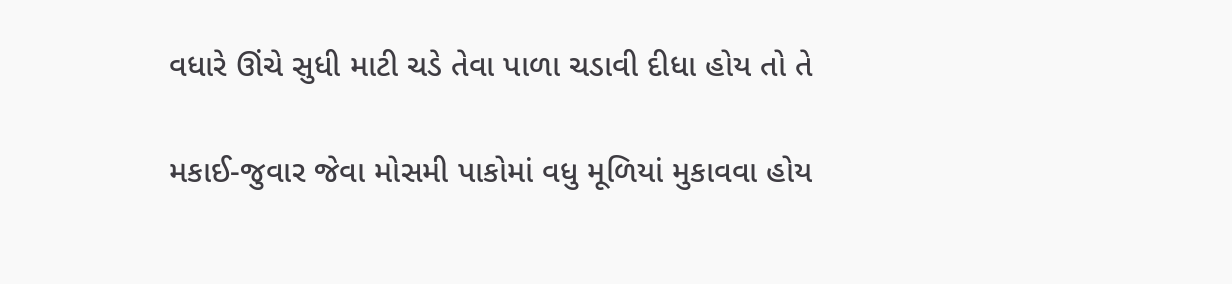વધારે ઊંચે સુધી માટી ચડે તેવા પાળા ચડાવી દીધા હોય તો તે

મકાઈ-જુવાર જેવા મોસમી પાકોમાં વધુ મૂળિયાં મુકાવવા હોય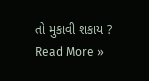તો મુકાવી શકાય ? Read More »